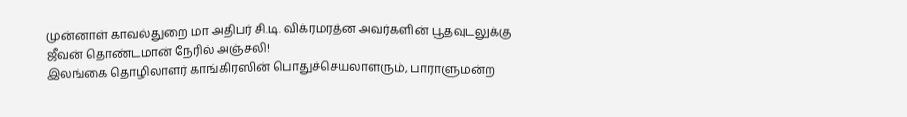முன்னாள் காவல்துறை மா அதிபர் சி.டி. விக்ரமரத்ன அவர்களின் பூதவுடலுக்கு ஜீவன் தொண்டமான் நேரில் அஞ்சலி!
இலங்கை தொழிலாளர் காங்கிரஸின் பொதுச்செயலாளரும், பாராளுமன்ற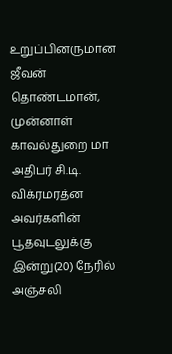உறுப்பினருமான ஜீவன் தொண்டமான், முன்னாள் காவல்துறை மா அதிபர் சி.டி. விக்ரமரத்ன அவர்களின் பூதவுடலுக்கு இன்று(20) நேரில் அஞ்சலி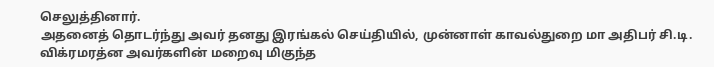செலுத்தினார்.
அதனைத் தொடர்ந்து அவர் தனது இரங்கல் செய்தியில், முன்னாள் காவல்துறை மா அதிபர் சி.டி. விக்ரமரத்ன அவர்களின் மறைவு மிகுந்த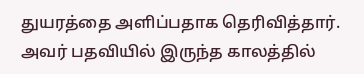துயரத்தை அளிப்பதாக தெரிவித்தார்.
அவர் பதவியில் இருந்த காலத்தில்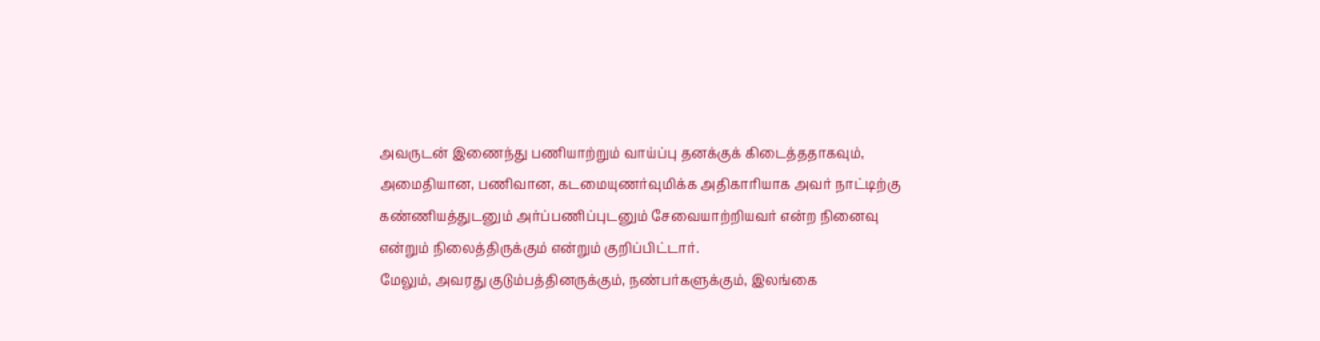அவருடன் இணைந்து பணியாற்றும் வாய்ப்பு தனக்குக் கிடைத்ததாகவும், அமைதியான, பணிவான, கடமையுணர்வுமிக்க அதிகாரியாக அவர் நாட்டிற்கு கண்ணியத்துடனும் அர்ப்பணிப்புடனும் சேவையாற்றியவர் என்ற நினைவு என்றும் நிலைத்திருக்கும் என்றும் குறிப்பிட்டார்.
மேலும், அவரது குடும்பத்தினருக்கும், நண்பர்களுக்கும், இலங்கை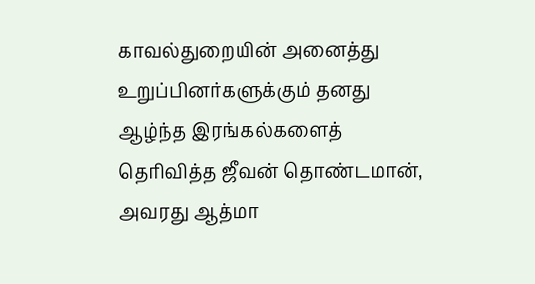காவல்துறையின் அனைத்து உறுப்பினர்களுக்கும் தனது ஆழ்ந்த இரங்கல்களைத் தெரிவித்த ஜீவன் தொண்டமான், அவரது ஆத்மா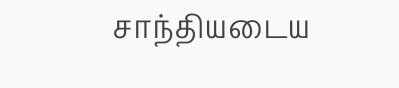சாந்தியடைய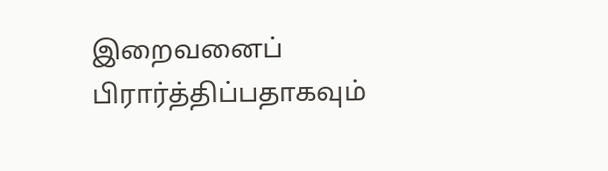இறைவனைப் பிரார்த்திப்பதாகவும்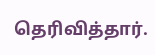தெரிவித்தார்.